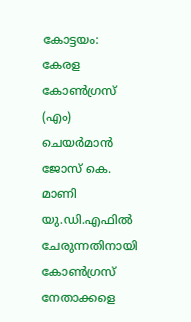കോട്ടയം: കേരള കോൺഗ്രസ് (എം) ചെയർമാൻ ജോസ് കെ. മാണി യു.ഡി.എഫിൽ ചേരുന്നതിനായി കോൺഗ്രസ് നേതാക്കളെ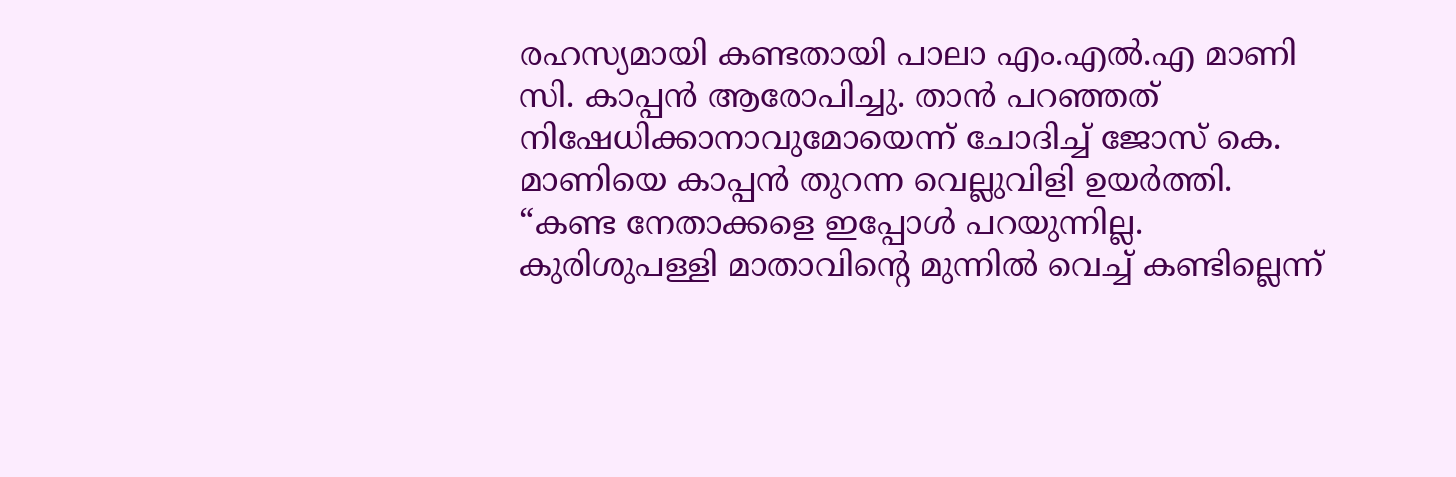രഹസ്യമായി കണ്ടതായി പാലാ എം.എൽ.എ മാണി സി. കാപ്പൻ ആരോപിച്ചു. താൻ പറഞ്ഞത് നിഷേധിക്കാനാവുമോയെന്ന് ചോദിച്ച് ജോസ് കെ. മാണിയെ കാപ്പൻ തുറന്ന വെല്ലുവിളി ഉയർത്തി.
“കണ്ട നേതാക്കളെ ഇപ്പോൾ പറയുന്നില്ല. കുരിശുപള്ളി മാതാവിന്റെ മുന്നിൽ വെച്ച് കണ്ടില്ലെന്ന്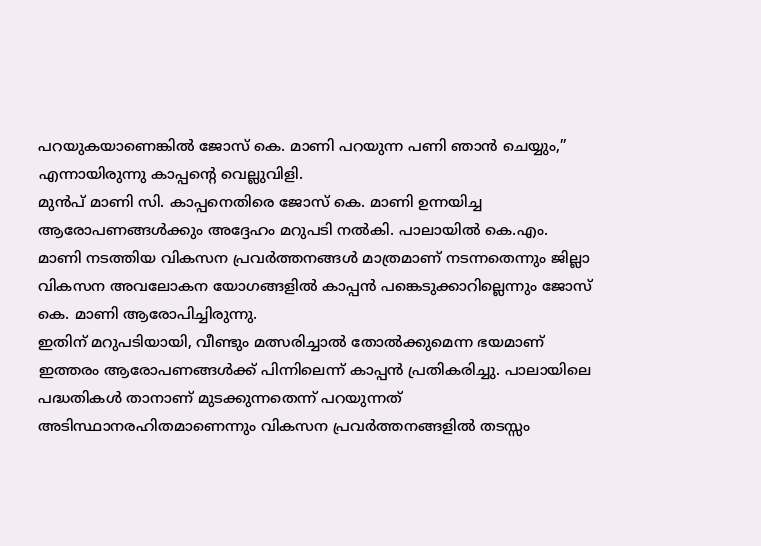പറയുകയാണെങ്കിൽ ജോസ് കെ. മാണി പറയുന്ന പണി ഞാൻ ചെയ്യും,” എന്നായിരുന്നു കാപ്പന്റെ വെല്ലുവിളി.
മുൻപ് മാണി സി. കാപ്പനെതിരെ ജോസ് കെ. മാണി ഉന്നയിച്ച ആരോപണങ്ങൾക്കും അദ്ദേഹം മറുപടി നൽകി. പാലായിൽ കെ.എം. മാണി നടത്തിയ വികസന പ്രവർത്തനങ്ങൾ മാത്രമാണ് നടന്നതെന്നും ജില്ലാ വികസന അവലോകന യോഗങ്ങളിൽ കാപ്പൻ പങ്കെടുക്കാറില്ലെന്നും ജോസ് കെ. മാണി ആരോപിച്ചിരുന്നു.
ഇതിന് മറുപടിയായി, വീണ്ടും മത്സരിച്ചാൽ തോൽക്കുമെന്ന ഭയമാണ് ഇത്തരം ആരോപണങ്ങൾക്ക് പിന്നിലെന്ന് കാപ്പൻ പ്രതികരിച്ചു. പാലായിലെ പദ്ധതികൾ താനാണ് മുടക്കുന്നതെന്ന് പറയുന്നത് അടിസ്ഥാനരഹിതമാണെന്നും വികസന പ്രവർത്തനങ്ങളിൽ തടസ്സം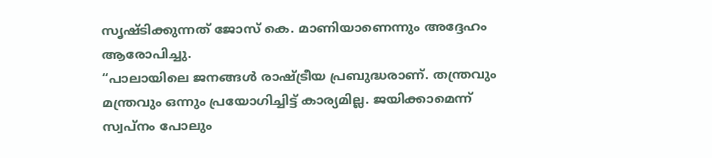സൃഷ്ടിക്കുന്നത് ജോസ് കെ. മാണിയാണെന്നും അദ്ദേഹം ആരോപിച്ചു.
“പാലായിലെ ജനങ്ങൾ രാഷ്ട്രീയ പ്രബുദ്ധരാണ്. തന്ത്രവും മന്ത്രവും ഒന്നും പ്രയോഗിച്ചിട്ട് കാര്യമില്ല. ജയിക്കാമെന്ന് സ്വപ്നം പോലും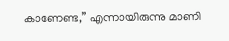കാണേണ്ട,” എന്നായിരുന്നു മാണി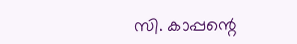സി. കാപ്പന്റെ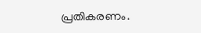പ്രതികരണം.